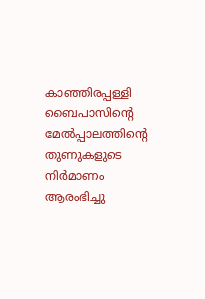കാഞ്ഞിരപ്പള്ളി ബൈപാസിന്‍റെ മേല്‍പ്പാലത്തിന്‍റെ തുണുകളുടെ നിര്‍മാണം ആരംഭിച്ചു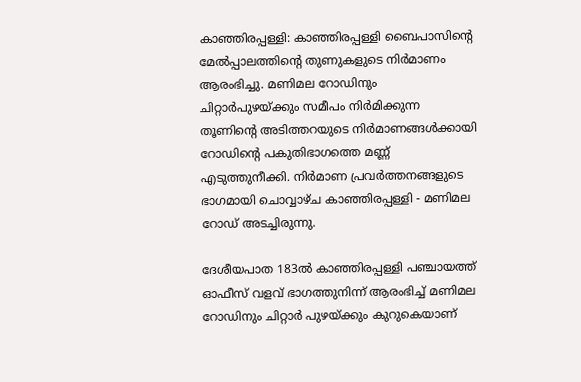കാഞ്ഞിരപ്പള്ളി: കാഞ്ഞിരപ്പള്ളി ബൈപാസിന്‍റെ മേല്‍പ്പാലത്തിന്‍റെ തുണുകളുടെ നിര്‍മാണം ആരംഭിച്ചു. മണിമല റോഡിനും ചിറ്റാര്‍പുഴയ്ക്കും സമീപം നിര്‍മിക്കുന്ന തൂണിന്‍റെ അടിത്തറയുടെ നിര്‍മാണങ്ങള്‍ക്കായി റോഡിന്‍റെ പകുതിഭാഗത്തെ മണ്ണ് എടുത്തുനീക്കി. നിര്‍മാണ പ്രവര്‍ത്തനങ്ങളുടെ ഭാഗമായി ചൊവ്വാഴ്ച കാഞ്ഞിരപ്പള്ളി - മണിമല റോഡ് അടച്ചിരുന്നു.

ദേശീയപാത 183ല്‍ കാഞ്ഞിരപ്പള്ളി പഞ്ചായത്ത് ഓഫീസ് വളവ് ഭാഗത്തുനിന്ന് ആരംഭിച്ച് മണിമല റോഡിനും ചിറ്റാര്‍ പുഴയ്ക്കും കുറുകെയാണ്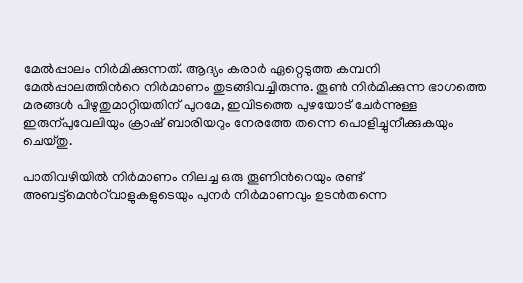മേല്‍പ്പാലം നിര്‍മിക്കുന്നത്. ആദ്യം കരാര്‍ ഏറ്റെടുത്ത കമ്പനി മേല്‍പ്പാലത്തിന്‍റെ നിര്‍മാണം തുടങ്ങിവച്ചിരുന്നു. തൂൺ നിര്‍മിക്കുന്ന ഭാഗത്തെ മരങ്ങള്‍ പിഴുതുമാറ്റിയതിന് പുറമേ, ഇവിടത്തെ പുഴയോട് ചേര്‍ന്നുള്ള ഇരുന്പുവേലിയും ക്രാഷ് ബാരിയറും നേരത്തേ തന്നെ പൊളിച്ചുനീക്കുകയും ചെയ്തു.

പാതിവഴിയില്‍ നിര്‍മാണം നിലച്ച ഒരു തൂണിന്‍റെയും രണ്ട് അബട്ട്‌മെന്‍റ്‌വാളുകളുടെയും പുനര്‍ നിര്‍മാണവും ഉടന്‍തന്നെ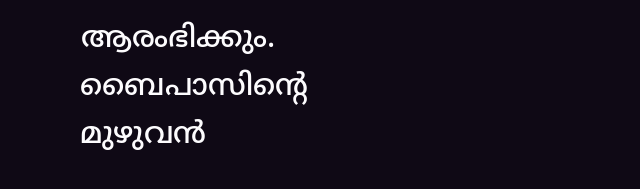ആരംഭിക്കും. ബൈപാസിന്‍റെ മുഴുവന്‍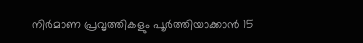നിര്‍മാണ പ്രവൃത്തികളും പൂര്‍ത്തിയാക്കാന്‍ 15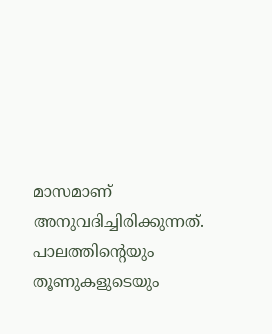മാസമാണ് അനുവദിച്ചിരിക്കുന്നത്. പാലത്തിന്‍റെയും തൂണുകളുടെയും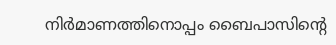നിര്‍മാണത്തിനൊപ്പം ബൈപാസിന്‍റെ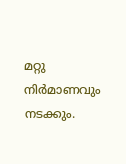മറ്റു നിര്‍മാണവും നടക്കും.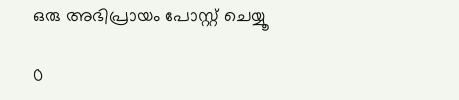ഒരു അഭിപ്രായം പോസ്റ്റ് ചെയ്യൂ

0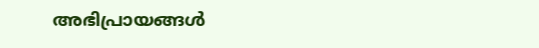അഭിപ്രായങ്ങള്‍